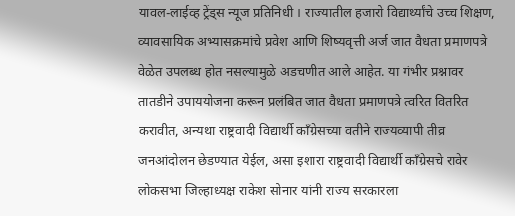यावल-लाईव्ह ट्रेंड्स न्यूज प्रतिनिधी । राज्यातील हजारो विद्यार्थ्यांचे उच्च शिक्षण, व्यावसायिक अभ्यासक्रमांचे प्रवेश आणि शिष्यवृत्ती अर्ज जात वैधता प्रमाणपत्रे वेळेत उपलब्ध होत नसल्यामुळे अडचणीत आले आहेत. या गंभीर प्रश्नावर तातडीने उपाययोजना करून प्रलंबित जात वैधता प्रमाणपत्रे त्वरित वितरित करावीत, अन्यथा राष्ट्रवादी विद्यार्थी काँग्रेसच्या वतीने राज्यव्यापी तीव्र जनआंदोलन छेडण्यात येईल, असा इशारा राष्ट्रवादी विद्यार्थी काँग्रेसचे रावेर लोकसभा जिल्हाध्यक्ष राकेश सोनार यांनी राज्य सरकारला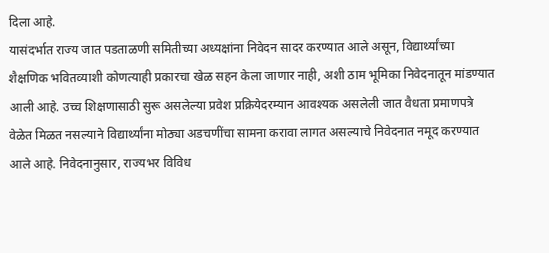दिला आहे.
यासंदर्भात राज्य जात पडताळणी समितीच्या अध्यक्षांना निवेदन सादर करण्यात आले असून, विद्यार्थ्यांच्या शैक्षणिक भवितव्याशी कोणत्याही प्रकारचा खेळ सहन केला जाणार नाही, अशी ठाम भूमिका निवेदनातून मांडण्यात आली आहे. उच्च शिक्षणासाठी सुरू असलेल्या प्रवेश प्रक्रियेदरम्यान आवश्यक असलेली जात वैधता प्रमाणपत्रे वेळेत मिळत नसल्याने विद्यार्थ्यांना मोठ्या अडचणींचा सामना करावा लागत असल्याचे निवेदनात नमूद करण्यात आले आहे. निवेदनानुसार, राज्यभर विविध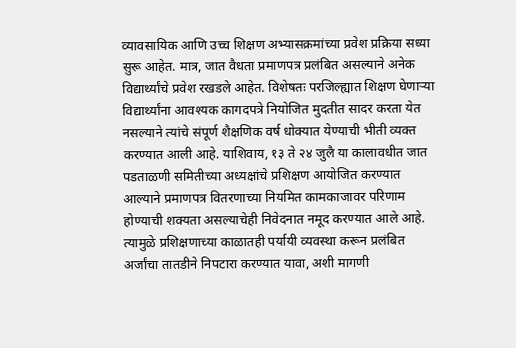व्यावसायिक आणि उच्च शिक्षण अभ्यासक्रमांच्या प्रवेश प्रक्रिया सध्या सुरू आहेत. मात्र, जात वैधता प्रमाणपत्र प्रलंबित असल्याने अनेक विद्यार्थ्यांचे प्रवेश रखडले आहेत. विशेषतः परजिल्ह्यात शिक्षण घेणाऱ्या विद्यार्थ्यांना आवश्यक कागदपत्रे नियोजित मुदतीत सादर करता येत नसल्याने त्यांचे संपूर्ण शैक्षणिक वर्ष धोक्यात येण्याची भीती व्यक्त करण्यात आली आहे. याशिवाय, १३ ते २४ जुलै या कालावधीत जात पडताळणी समितीच्या अध्यक्षांचे प्रशिक्षण आयोजित करण्यात आल्याने प्रमाणपत्र वितरणाच्या नियमित कामकाजावर परिणाम होण्याची शक्यता असल्याचेही निवेदनात नमूद करण्यात आले आहे. त्यामुळे प्रशिक्षणाच्या काळातही पर्यायी व्यवस्था करून प्रलंबित अर्जांचा तातडीने निपटारा करण्यात यावा, अशी मागणी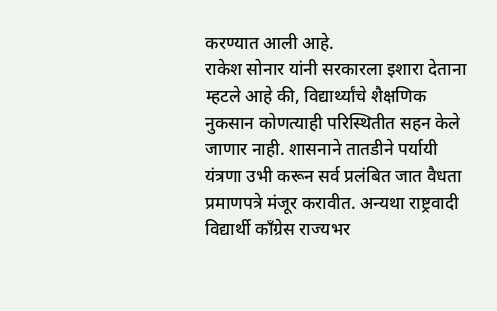करण्यात आली आहे.
राकेश सोनार यांनी सरकारला इशारा देताना म्हटले आहे की, विद्यार्थ्यांचे शैक्षणिक नुकसान कोणत्याही परिस्थितीत सहन केले जाणार नाही. शासनाने तातडीने पर्यायी यंत्रणा उभी करून सर्व प्रलंबित जात वैधता प्रमाणपत्रे मंजूर करावीत. अन्यथा राष्ट्रवादी विद्यार्थी काँग्रेस राज्यभर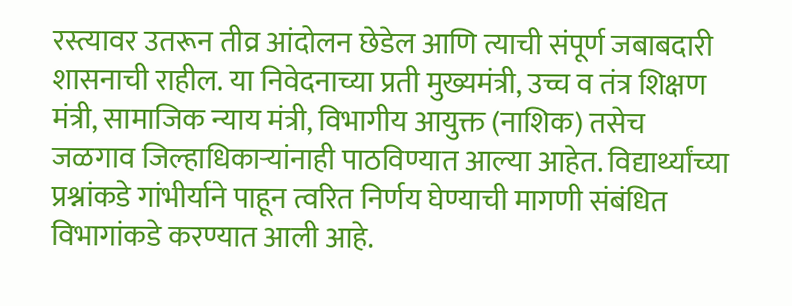रस्त्यावर उतरून तीव्र आंदोलन छेडेल आणि त्याची संपूर्ण जबाबदारी शासनाची राहील. या निवेदनाच्या प्रती मुख्यमंत्री, उच्च व तंत्र शिक्षण मंत्री, सामाजिक न्याय मंत्री, विभागीय आयुक्त (नाशिक) तसेच जळगाव जिल्हाधिकाऱ्यांनाही पाठविण्यात आल्या आहेत. विद्यार्थ्यांच्या प्रश्नांकडे गांभीर्याने पाहून त्वरित निर्णय घेण्याची मागणी संबंधित विभागांकडे करण्यात आली आहे.